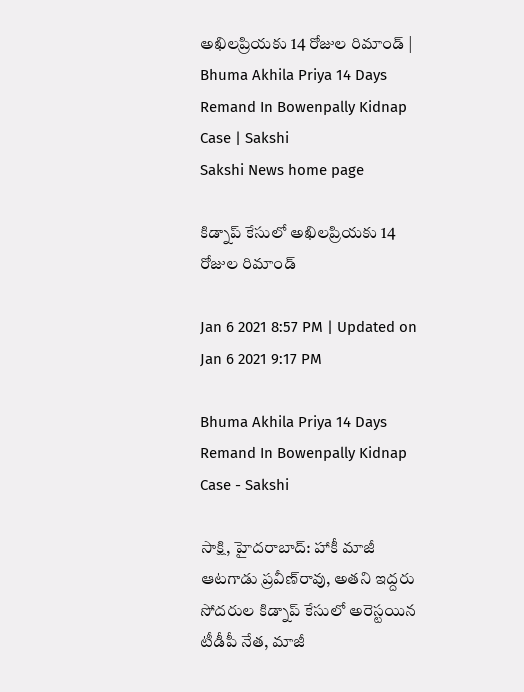అఖిలప్రియకు 14 రోజుల రిమాండ్‌ | Bhuma Akhila Priya 14 Days Remand In Bowenpally Kidnap Case | Sakshi
Sakshi News home page

కిడ్నాప్‌ కేసులో అఖిలప్రియకు 14 రోజుల రిమాండ్‌

Jan 6 2021 8:57 PM | Updated on Jan 6 2021 9:17 PM

Bhuma Akhila Priya 14 Days Remand In Bowenpally Kidnap Case - Sakshi

సాక్షి, హైదరాబాద్‌: హాకీ మాజీ ఆటగాడు ప్రవీణ్‌రావు, అతని ఇద్దరు సోదరుల కిడ్నాప్‌ కేసులో అరెస్టయిన టీడీపీ నేత, మాజీ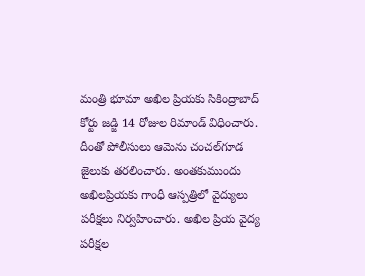మంత్రి భూమా అఖిల ప్రియకు సికింద్రాబాద్‌ కోర్టు జడ్జి 14 రోజుల రిమాండ్‌ విధించారు.  దీంతో పోలీసులు ఆమెను చంచల్‌గూడ జైలుకు తరలించారు. అంతకుముందు అఖిలప్రియకు గాంధీ ఆస్పత్రిలో వైద్యులు పరీక్షలు నిర్వహించారు. అఖిల ప్రియ వైద్య పరీక్షల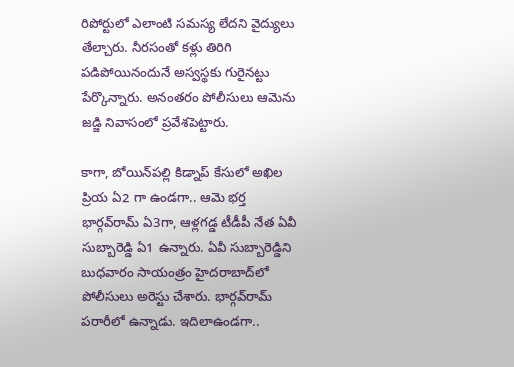రిపోర్టులో ఎలాంటి సమస్య లేదని వైద్యులు తేల్చారు. నీరసంతో కళ్లు తిరిగి పడిపోయినందునే అస్వస్థకు గురైనట్టు పేర్కొన్నారు. అనంతరం పోలీసులు ఆమెను జడ్జి నివాసంలో ప్రవేశపెట్టారు.

కాగా, బోయిన్‌పల్లి కిడ్నాప్‌ కేసులో అఖిల ప్రియ ఏ2 గా ఉండగా.. ఆమె భర్త భార్గవ్‌రామ్‌ ఏ3గా, ఆళ్లగడ్డ టీడీపీ నేత ఏవీ సుబ్బారెడ్డి ఏ1 ఉన్నారు. ఏవీ సుబ్బారెడ్డిని బుధవారం సాయంత్రం హైదరాబాద్‌లో పోలీసులు అరెస్టు చేశారు. భార్గవ్‌రామ్‌ పరారీలో ఉన్నాడు. ఇదిలాఉండగా..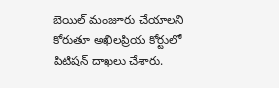బెయిల్‌ మంజూరు చేయాలని కోరుతూ అఖిలప్రియ కోర్టులో పిటిషన్‌ దాఖలు చేశారు.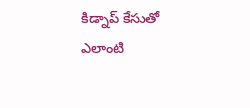కిడ్నాప్‌ కేసుతో ఎలాంటి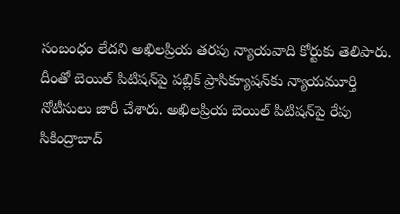సంబంధం లేదని అఖిలప్రియ తరపు న్యాయవాది కోర్టుకు తెలిపారు. దీంతో బెయిల్‌ పిటిషన్‌పై పబ్లిక్‌ ప్రాసిక్యూషన్‌కు న్యాయమూర్తి నోటీసులు జారీ చేశారు. అఖిలప్రియ బెయిల్‌ పిటిషన్‌పై రేపు సికింద్రాబాద్‌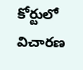కోర్టులో విచారణ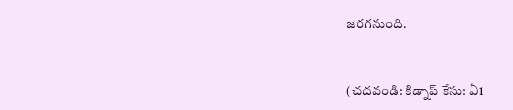జరగనుంది.


(చదవండి: కిడ్నాప్‌ కేసు: ఏ1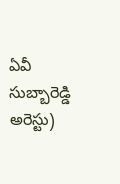ఏవీ సుబ్బారెడ్డి అరెస్టు)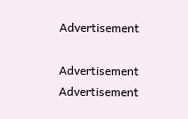Advertisement

Advertisement
Advertisement